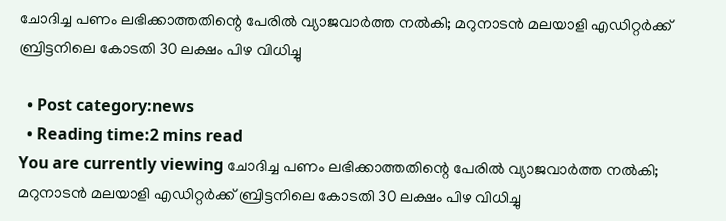ചോദിച്ച പണം ലഭിക്കാത്തതിന്റെ പേരിൽ വ്യാജവാർത്ത നൽകി; മറുനാടന്‍ മലയാളി എഡിറ്റര്‍ക്ക് ബ്രിട്ടനിലെ കോടതി 30 ലക്ഷം പിഴ വിധിച്ചു

  • Post category:news
  • Reading time:2 mins read
You are currently viewing ചോദിച്ച പണം ലഭിക്കാത്തതിന്റെ പേരിൽ വ്യാജവാർത്ത നൽകി; മറുനാടന്‍ മലയാളി എഡിറ്റര്‍ക്ക് ബ്രിട്ടനിലെ കോടതി 30 ലക്ഷം പിഴ വിധിച്ചു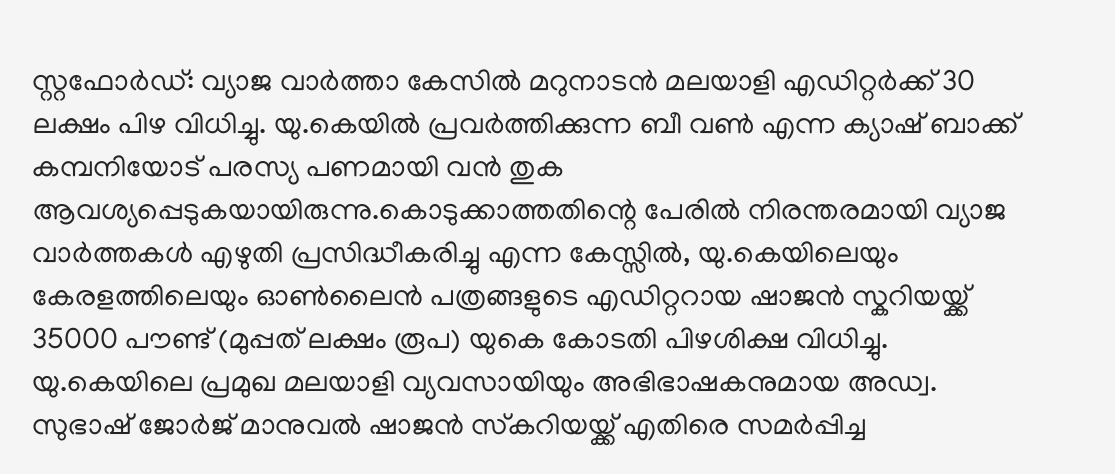സ്റ്റഫോര്‍ഡ്: വ്യാജ വാര്‍ത്താ കേസില്‍ മറുനാടന്‍ മലയാളി എഡിറ്റര്‍ക്ക് 30 ലക്ഷം പിഴ വിധിച്ചു. യു.കെയിൽ പ്രവർത്തിക്കുന്ന ബീ വണ്‍ എന്ന ക്യാഷ് ബാക്ക് കമ്പനിയോട് പരസ്യ പണമായി വൻ തുക ആവശ്യപ്പെടുകയായിരുന്നു.കൊടുക്കാത്തതിന്റെ പേരില്‍ നിരന്തരമായി വ്യാജ വാര്‍ത്തകള്‍ എഴുതി പ്രസിദ്ധീകരിച്ചു എന്ന കേസ്സില്‍, യു.കെയിലെയും കേരളത്തിലെയും ഓണ്‍ലൈന്‍ പത്രങ്ങളുടെ എഡിറ്ററായ ഷാജന്‍ സ്കറിയയ്ക്ക് 35000 പൗണ്ട് (മുപ്പത് ലക്ഷം രൂപ) യുകെ കോടതി പിഴശിക്ഷ വിധിച്ചു. യു.കെയിലെ പ്രമുഖ മലയാളി വ്യവസായിയും അഭിഭാഷകനുമായ അഡ്വ. സുഭാഷ് ജോര്‍ജ് മാനുവല്‍ ഷാജന്‍ സ്‌കറിയയ്ക്ക് എതിരെ സമര്‍പ്പിച്ച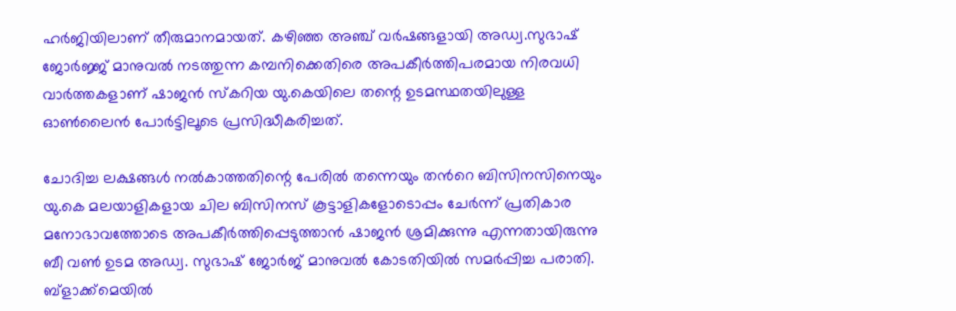ഹര്‍ജിയിലാണ് തീരുമാനമായത്. കഴിഞ്ഞ അഞ്ച് വര്‍ഷങ്ങളായി അഡ്വ.സുഭാഷ് ജോര്‍ജ്ജ് മാനുവല്‍ നടത്തുന്ന കമ്പനിക്കെതിരെ അപകീര്‍ത്തിപരമായ നിരവധി വാര്‍ത്തകളാണ് ഷാജന്‍ സ്‌കറിയ യു.കെയിലെ തന്റെ ഉടമസ്ഥതയിലുള്ള ഓണ്‍ലൈന്‍ പോര്‍ട്ടിലൂടെ പ്രസിദ്ധീകരിച്ചത്.

ചോദിച്ച ലക്ഷങ്ങള്‍ നല്‍കാത്തതിന്റെ പേരില്‍ തന്നെയും തന്‍റെ ബിസിനസിനെയും യു.കെ മലയാളികളായ ചില ബിസിനസ് കൂട്ടാളികളോടൊപ്പം ചേര്‍ന്ന് പ്രതികാര മനോഭാവത്തോടെ അപകീര്‍ത്തിപ്പെടുത്താന്‍ ഷാജന്‍ ശ്രമിക്കുന്നു എന്നതായിരുന്നു ബീ വണ്‍ ഉടമ അഡ്വ. സുഭാഷ് ജോര്‍ജ് മാനുവല്‍ കോടതിയില്‍ സമര്‍പ്പിച്ച പരാതി. ബ്ളാക്ക്മെയിൽ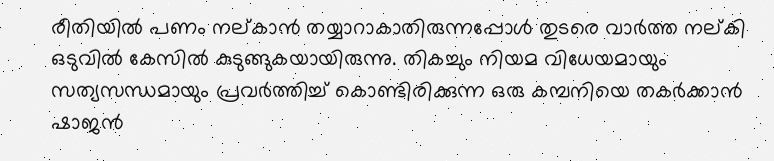രീതിയിൽ പണം നല്കാൻ തയ്യാറാകാതിരുന്നപ്പോൾ തുടരെ വാർത്ത നല്കി ഒടുവിൽ കേസിൽ കുടുങ്ങുകയായിരുന്നു. തികച്ചും നിയമ വിധേയമായും സത്യസന്ധമായും പ്രവര്‍ത്തിച്ച് കൊണ്ടിരിക്കുന്ന ഒരു കമ്പനിയെ തകര്‍ക്കാന്‍ ഷാജന്‍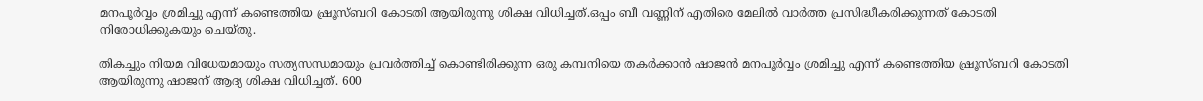മനപൂര്‍വ്വം ശ്രമിച്ചു എന്ന് കണ്ടെത്തിയ ഷ്രൂസ്ബറി കോടതി ആയിരുന്നു ശിക്ഷ വിധിച്ചത്.ഒപ്പം ബീ വണ്ണിന് എതിരെ മേലില്‍ വാര്‍ത്ത പ്രസിദ്ധീകരിക്കുന്നത് കോടതി നിരോധിക്കുകയും ചെയ്തു.

തികച്ചും നിയമ വിധേയമായും സത്യസന്ധമായും പ്രവര്‍ത്തിച്ച് കൊണ്ടിരിക്കുന്ന ഒരു കമ്പനിയെ തകര്‍ക്കാന്‍ ഷാജന്‍ മനപൂര്‍വ്വം ശ്രമിച്ചു എന്ന് കണ്ടെത്തിയ ഷ്രൂസ്ബറി കോടതി ആയിരുന്നു ഷാജന് ആദ്യ ശിക്ഷ വിധിച്ചത്. 600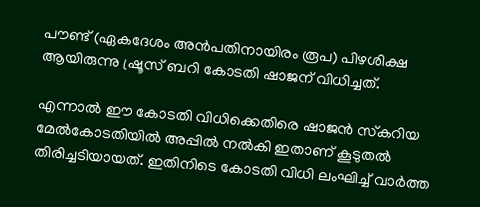പൗണ്ട് (ഏകദേശം അന്‍പതിനായിരം രൂപ) പിഴശിക്ഷ ആയിരുന്നു ഷ്രൂസ് ബറി കോടതി ഷാജന് വിധിച്ചത്.

എന്നാല്‍ ഈ കോടതി വിധിക്കെതിരെ ഷാജന്‍ സ്‌കറിയ മേല്‍കോടതിയില്‍ അപ്പില്‍ നല്‍കി ഇതാണ് കൂടുതല്‍ തിരിച്ചടിയായത്. ഇതിനിടെ കോടതി വിധി ലംഘിച്ച് വാര്‍ത്ത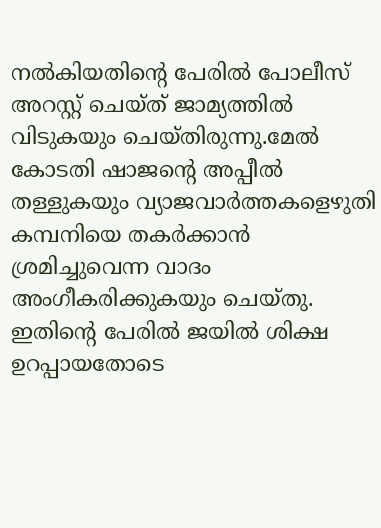നല്‍കിയതിന്റെ പേരില്‍ പോലീസ് അറസ്റ്റ് ചെയ്ത് ജാമ്യത്തില്‍ വിടുകയും ചെയ്തിരുന്നു.മേല്‍ കോടതി ഷാജന്റെ അപ്പീല്‍ തള്ളുകയും വ്യാജവാര്‍ത്തകളെഴുതി കമ്പനിയെ തകര്‍ക്കാന്‍ ശ്രമിച്ചുവെന്ന വാദം അംഗീകരിക്കുകയും ചെയ്തു. ഇതിന്റെ പേരില്‍ ജയില്‍ ശിക്ഷ ഉറപ്പായതോടെ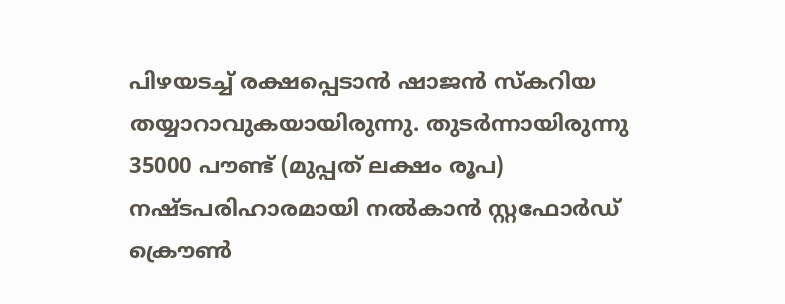പിഴയടച്ച് രക്ഷപ്പെടാന്‍ ഷാജന്‍ സ്‌കറിയ തയ്യാറാവുകയായിരുന്നു. തുടര്‍ന്നായിരുന്നു 35000 പൗണ്ട് (മുപ്പത് ലക്ഷം രൂപ) നഷ്ടപരിഹാരമായി നല്‍കാന്‍ സ്റ്റഫോര്‍ഡ് ക്രൌണ്‍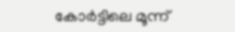കോര്‍ട്ടിലെ മൂന്ന്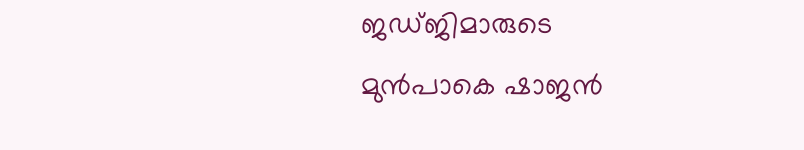ജഡ്ജിമാരുടെ മുന്‍പാകെ ഷാജന്‍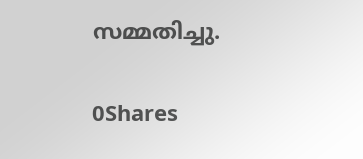സമ്മതിച്ചു.

0Shares